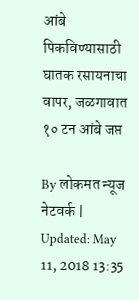आंबे पिकविण्यासाठी घातक रसायनाचा वापर, जळगावात १० टन आंबे जप्त

By लोकमत न्यूज नेटवर्क | Updated: May 11, 2018 13:35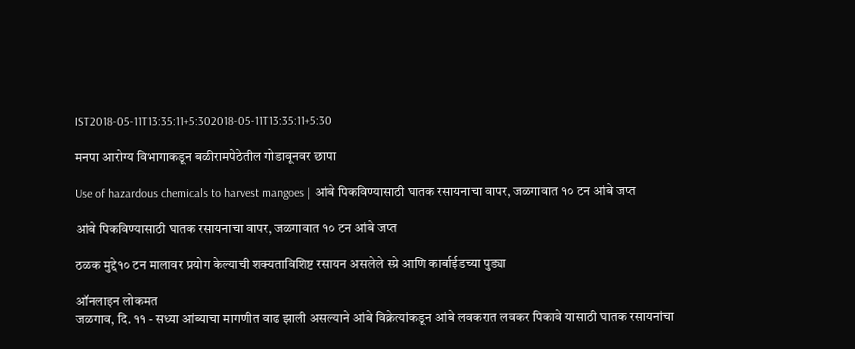IST2018-05-11T13:35:11+5:302018-05-11T13:35:11+5:30

मनपा आरोग्य विभागाकडून बळीरामपेठेतील गोडावूनवर छापा

Use of hazardous chemicals to harvest mangoes | आंबे पिकविण्यासाठी घातक रसायनाचा वापर, जळगावात १० टन आंबे जप्त

आंबे पिकविण्यासाठी घातक रसायनाचा वापर, जळगावात १० टन आंबे जप्त

ठळक मुद्दे१० टन मालावर प्रयोग केल्याची शक्यताविशिष्ट रसायन असलेले स्प्रे आणि कार्बाईडच्या पुड्या

ऑनलाइन लोकमत
जळगाव, दि. ११ - सध्या आंब्याचा मागणीत वाढ झाली असल्याने आंबे विक्रेत्यांकडून आंबे लवकरात लवकर पिकावे यासाठी घातक रसायनांचा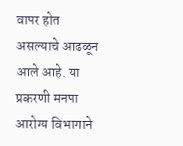वापर होत असल्याचे आढळून आले आहे. या प्रकरणी मनपा आरोग्य विभागाने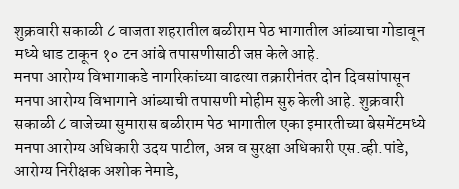शुक्रवारी सकाळी ८ वाजता शहरातील बळीराम पेठ भागातील आंब्याचा गोडावून मध्ये धाड टाकून १० टन आंबे तपासणीसाठी जप्त केले आहे.
मनपा आरोग्य विभागाकडे नागरिकांच्या वाढत्या तक्रारीनंतर दोन दिवसांपासून मनपा आरोग्य विभागाने आंब्याची तपासणी मोहीम सुरु केली आहे. शुक्रवारी सकाळी ८ वाजेच्या सुमारास बळीराम पेठ भागातील एका इमारतीच्या बेसमेंटमध्ये मनपा आरोग्य अधिकारी उदय पाटील, अन्न व सुरक्षा अधिकारी एस.व्ही.पांडे, आरोग्य निरीक्षक अशोक नेमाडे,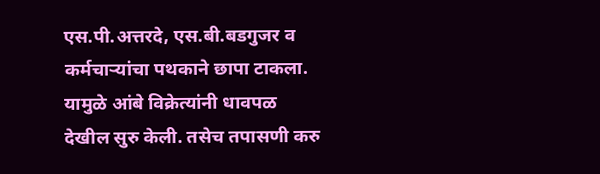एस.पी.अत्तरदे, एस.बी.बडगुजर व कर्मचाऱ्यांचा पथकाने छापा टाकला. यामुळे आंबे विक्रेत्यांनी धावपळ देखील सुरु केली. तसेच तपासणी करु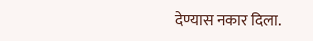देण्यास नकार दिला.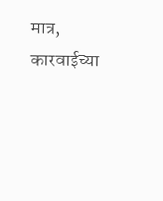मात्र, कारवाईच्या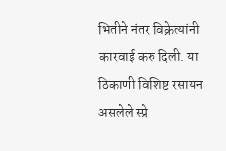भितीने नंतर विक्रेत्यांनी कारवाई करु दिली. या ठिकाणी विशिष्ट रसायन असलेले स्प्रे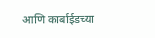आणि कार्बाईडच्या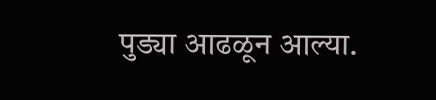पुड्या आढळून आल्या.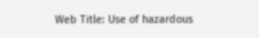Web Title: Use of hazardous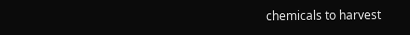chemicals to harvest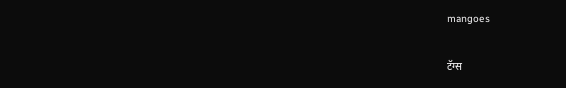mangoes

टॅग्स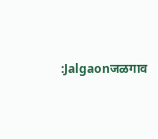:Jalgaonजळगाव